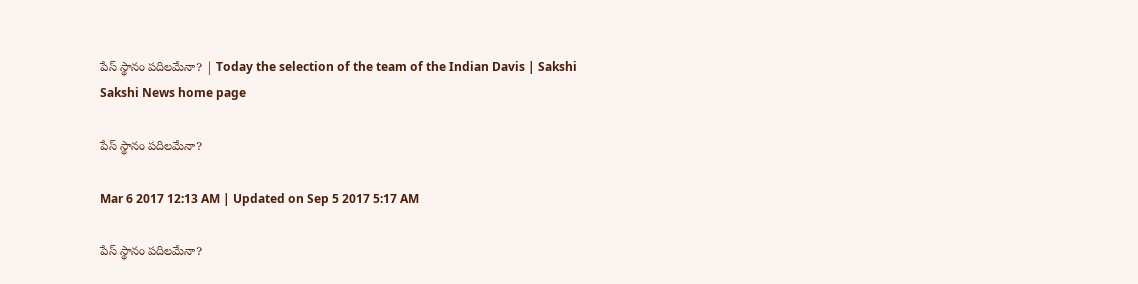పేస్‌ స్థానం పదిలమేనా? | Today the selection of the team of the Indian Davis | Sakshi
Sakshi News home page

పేస్‌ స్థానం పదిలమేనా?

Mar 6 2017 12:13 AM | Updated on Sep 5 2017 5:17 AM

పేస్‌ స్థానం పదిలమేనా?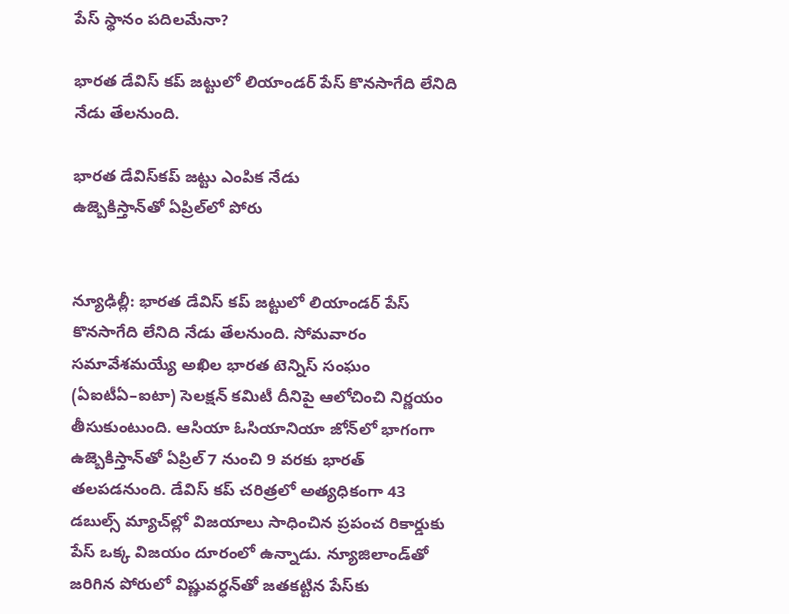పేస్‌ స్థానం పదిలమేనా?

భారత డేవిస్‌ కప్‌ జట్టులో లియాండర్‌ పేస్‌ కొనసాగేది లేనిది నేడు తేలనుంది.

భారత డేవిస్‌కప్‌ జట్టు ఎంపిక నేడు
ఉజ్బెకిస్తాన్‌తో ఏప్రిల్‌లో పోరు


న్యూఢిల్లీ: భారత డేవిస్‌ కప్‌ జట్టులో లియాండర్‌ పేస్‌ కొనసాగేది లేనిది నేడు తేలనుంది. సోమవారం సమావేశమయ్యే అఖిల భారత టెన్నిస్‌ సంఘం (ఏఐటీఏ–ఐటా) సెలక్షన్‌ కమిటీ దీనిపై ఆలోచించి నిర్ణయం తీసుకుంటుంది. ఆసియా ఓసియానియా జోన్‌లో భాగంగా ఉజ్బెకిస్తాన్‌తో ఏప్రిల్‌ 7 నుంచి 9 వరకు భారత్‌ తలపడనుంది. డేవిస్‌ కప్‌ చరిత్రలో అత్యధికంగా 43 డబుల్స్‌ మ్యాచ్‌ల్లో విజయాలు సాధించిన ప్రపంచ రికార్డుకు పేస్‌ ఒక్క విజయం దూరంలో ఉన్నాడు. న్యూజిలాండ్‌తో జరిగిన పోరులో విష్ణువర్ధన్‌తో జతకట్టిన పేస్‌కు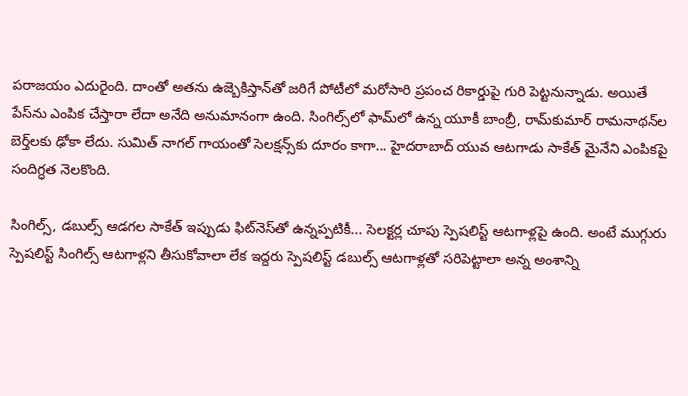పరాజయం ఎదురైంది. దాంతో అతను ఉజ్బెకిస్తాన్‌తో జరిగే పోటీలో మరోసారి ప్రపంచ రికార్డుపై గురి పెట్టనున్నాడు. అయితే పేస్‌ను ఎంపిక చేస్తారా లేదా అనేది అనుమానంగా ఉంది. సింగిల్స్‌లో ఫామ్‌లో ఉన్న యూకీ బాంబ్రీ, రామ్‌కుమార్‌ రామనాథన్‌ల బెర్త్‌లకు ఢోకా లేదు. సుమిత్‌ నాగల్‌ గాయంతో సెలక్షన్స్‌కు దూరం కాగా... హైదరాబాద్‌ యువ ఆటగాడు సాకేత్‌ మైనేని ఎంపికపై సందిగ్ధత నెలకొంది.

సింగిల్స్, డబుల్స్‌ ఆడగల సాకేత్‌ ఇప్పుడు ఫిట్‌నెస్‌తో ఉన్నప్పటికీ... సెలక్టర్ల చూపు స్పెషలిస్ట్‌ ఆటగాళ్లపై ఉంది. అంటే ముగ్గురు స్పెషలిస్ట్‌ సింగిల్స్‌ ఆటగాళ్లని తీసుకోవాలా లేక ఇద్దరు స్పెషలిస్ట్‌ డబుల్స్‌ ఆటగాళ్లతో సరిపెట్టాలా అన్న అంశాన్ని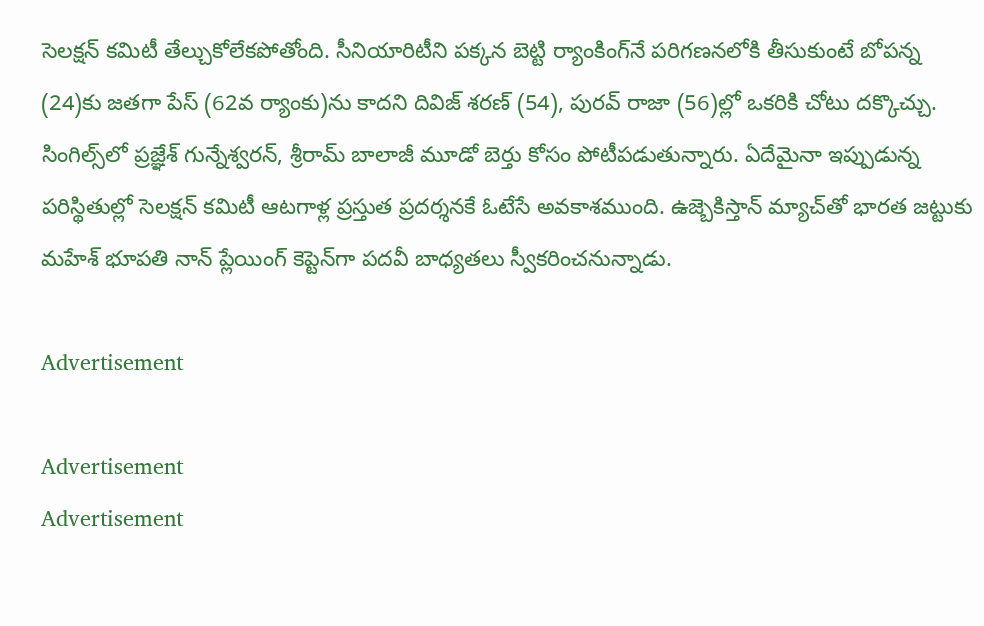సెలక్షన్‌ కమిటీ తేల్చుకోలేకపోతోంది. సీనియారిటీని పక్కన బెట్టి ర్యాంకింగ్‌నే పరిగణనలోకి తీసుకుంటే బోపన్న (24)కు జతగా పేస్‌ (62వ ర్యాంకు)ను కాదని దివిజ్‌ శరణ్‌ (54), పురవ్‌ రాజా (56)ల్లో ఒకరికి చోటు దక్కొచ్చు. సింగిల్స్‌లో ప్రజ్ఞేశ్‌ గున్నేశ్వరన్, శ్రీరామ్‌ బాలాజీ మూడో బెర్తు కోసం పోటీపడుతున్నారు. ఏదేమైనా ఇప్పుడున్న పరిస్థితుల్లో సెలక్షన్‌ కమిటీ ఆటగాళ్ల ప్రస్తుత ప్రదర్శనకే ఓటేసే అవకాశముంది. ఉజ్బెకిస్తాన్‌ మ్యాచ్‌తో భారత జట్టుకు మహేశ్‌ భూపతి నాన్‌ ప్లేయింగ్‌ కెప్టెన్‌గా పదవీ బాధ్యతలు స్వీకరించనున్నాడు.

Advertisement

Advertisement
Advertisement